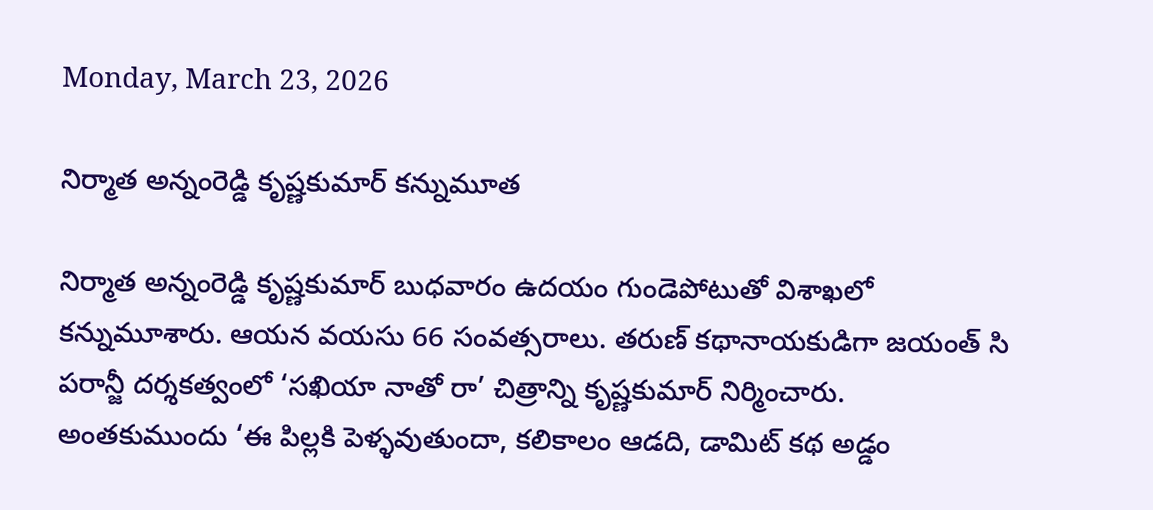Monday, March 23, 2026

నిర్మాత అన్నంరెడ్డి కృష్ణకుమార్ కన్నుమూత

నిర్మాత అన్నంరెడ్డి కృష్ణకుమార్ బుధవారం ఉదయం గుండెపోటుతో విశాఖలో కన్నుమూశారు. ఆయన వయసు 66 సంవత్సరాలు. తరుణ్ కథానాయకుడిగా జయంత్ సి పరాన్జీ దర్శకత్వంలో ‘సఖియా నాతో రా’ చిత్రాన్ని కృష్ణకుమార్ నిర్మించారు. అంతకుముందు ‘ఈ పిల్లకి పెళ్ళవుతుందా, కలికాలం ఆడది, డామిట్ కథ అడ్డం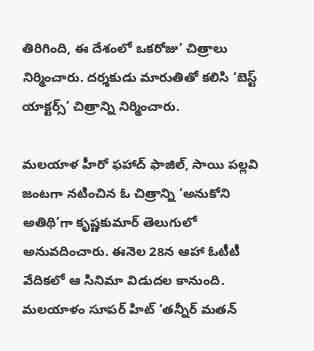తిరిగింది, ఈ దేశంలో ఒకరోజు’ చిత్రాలు నిర్మించారు. దర్శకుడు మారుతితో కలిసి ‘బెస్ట్ యాక్టర్స్’ చిత్రాన్ని నిర్మించారు.

మలయాళ హీరో ఫహాద్ ఫాజిల్, సాయి పల్లవి జంటగా నటించిన ఓ చిత్రాన్ని ‘అనుకోని అతిథి’గా కృష్ణకుమార్ తెలుగులో అనువదించారు. ఈనెల 28న ఆహా ఓటీటీ వేదికలో ఆ సినిమా విడుదల కానుంది. మలయాళం సూపర్ హిట్ ‘తన్నీర్ మతన్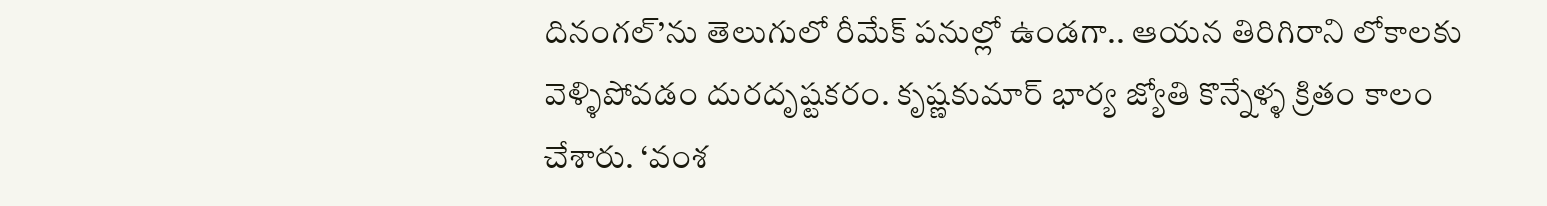దినంగల్’ను తెలుగులో రీమేక్ పనుల్లో ఉండగా.. ఆయన తిరిగిరాని లోకాలకు వెళ్ళిపోవడం దురదృష్టకరం. కృష్ణకుమార్ భార్య జ్యోతి కొన్నేళ్ళ క్రితం కాలం చేశారు. ‘వంశ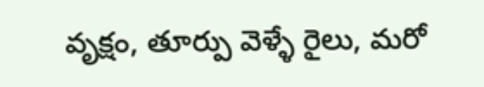వృక్షం, తూర్పు వెళ్ళే రైలు, మరో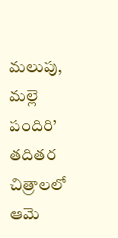మలుపు, మల్లె పందిరి’ తదితర చిత్రాలలో ఆమె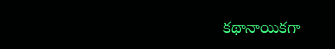కథానాయికగా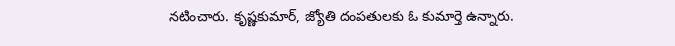నటించారు. కృష్ణకుమార్, జ్యోతి దంపతులకు ఓ కుమార్తె ఉన్నారు.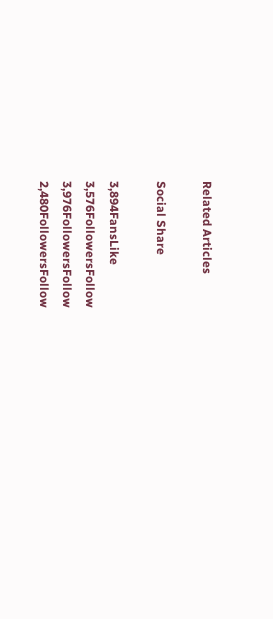Related Articles

Social Share

3,894FansLike
3,576FollowersFollow
3,976FollowersFollow
2,480FollowersFollow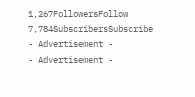1,267FollowersFollow
7,784SubscribersSubscribe
- Advertisement -
- Advertisement -